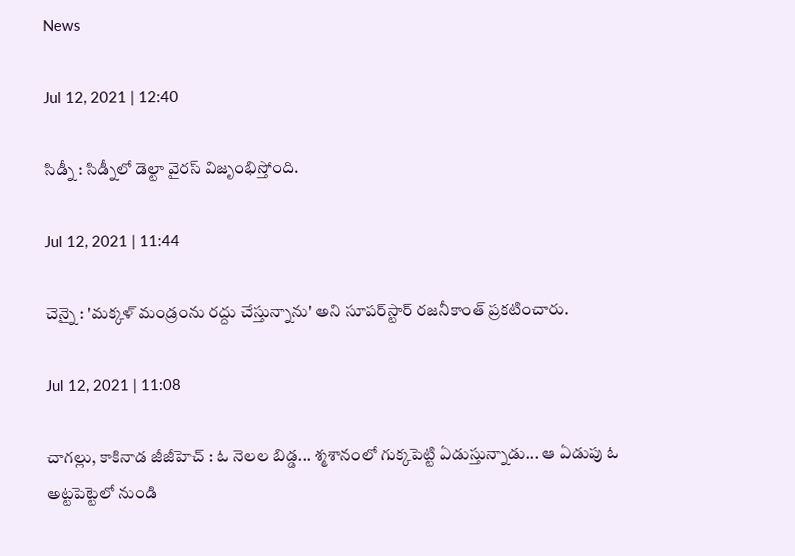News

Jul 12, 2021 | 12:40

సిడ్నీ : సిడ్నీలో డెల్టా వైరస్‌ విజృంభిస్తోంది.

Jul 12, 2021 | 11:44

చెన్నై : 'మక్కళ్‌ మండ్రంను రద్దు చేస్తున్నాను' అని సూపర్‌స్టార్‌ రజనీకాంత్‌ ప్రకటించారు.

Jul 12, 2021 | 11:08

చాగల్లు, కాకినాడ జీజీహెచ్‌ : ఓ నెలల బిడ్డ... శ్మశానంలో గుక్కపెట్టి ఏడుస్తున్నాడు... ఆ ఏడుపు ఓ అట్టపెట్టెలో నుండి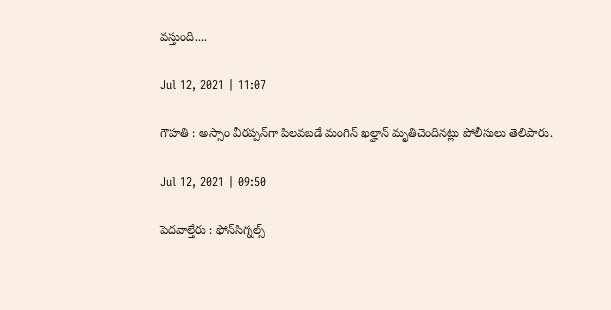వస్తుంది....

Jul 12, 2021 | 11:07

గౌహతి : అస్సాం వీరప్పన్‌గా పిలవబడే మంగిన్‌ ఖల్హాన్‌ మృతిచెందినట్లు పోలీసులు తెలిపారు.

Jul 12, 2021 | 09:50

పెదవాల్తేరు : ఫోన్‌సిగ్నల్స్‌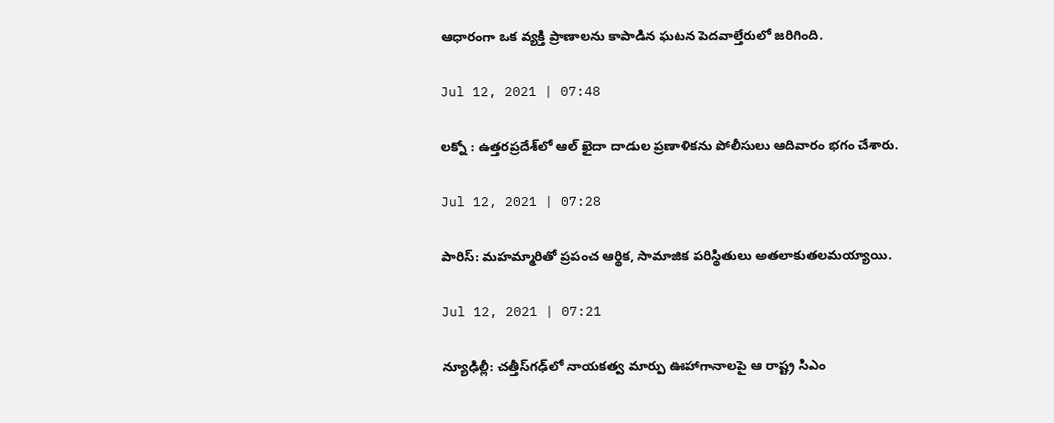ఆధారంగా ఒక వ్యక్తి ప్రాణాలను కాపాడిన ఘటన పెదవాల్తేరులో జరిగింది.

Jul 12, 2021 | 07:48

లక్నో : ఉత్తరప్రదేశ్‌లో ఆల్‌ ఖైదా దాడుల ప్రణాళికను పోలీసులు ఆదివారం భగం చేశారు.

Jul 12, 2021 | 07:28

పారిస్‌: మహమ్మారితో ప్రపంచ ఆర్థిక, సామాజిక పరిస్థితులు అతలాకుతలమయ్యాయి.

Jul 12, 2021 | 07:21

న్యూఢిల్లీ: చత్తీస్‌గఢ్‌లో నాయకత్వ మార్పు ఊహాగానాలపై ఆ రాష్ట్ర సిఎం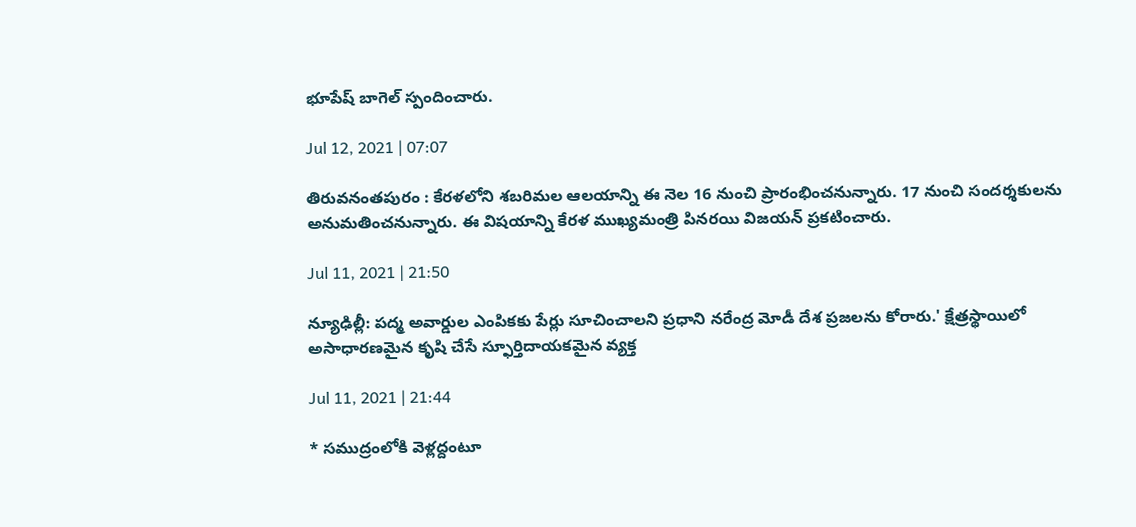భూపేష్‌ బాగెల్‌ స్పందించారు.

Jul 12, 2021 | 07:07

తిరువనంతపురం : కేరళలోని శబరిమల ఆలయాన్ని ఈ నెల 16 నుంచి ప్రారంభించనున్నారు. 17 నుంచి సందర్శకులను అనుమతించనున్నారు. ఈ విషయాన్ని కేరళ ముఖ్యమంత్రి పినరయి విజయన్‌ ప్రకటించారు.

Jul 11, 2021 | 21:50

న్యూఢిల్లీ: పద్మ అవార్డుల ఎంపికకు పేర్లు సూచించాలని ప్రధాని నరేంద్ర మోడీ దేశ ప్రజలను కోరారు.' క్షేత్రస్థాయిలో అసాధారణమైన కృషి చేసే స్ఫూర్తిదాయకమైన వ్యక్త

Jul 11, 2021 | 21:44

* సముద్రంలోకి వెళ్లద్దంటూ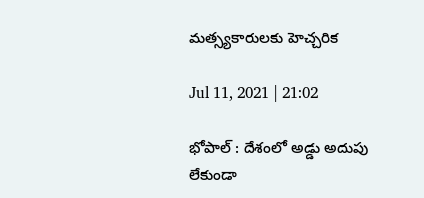మత్స్యకారులకు హెచ్చరిక

Jul 11, 2021 | 21:02

భోపాల్‌ : దేశంలో అడ్డు అదుపు లేకుండా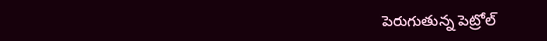పెరుగుతున్న పెట్రోల్‌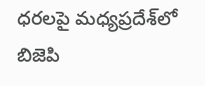ధరలపై మధ్యప్రదేశ్‌లో బిజెపి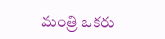మంత్రి ఒకరు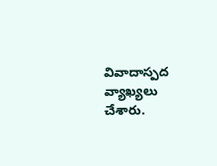వివాదాస్పద వ్యాఖ్యలు చేశారు.